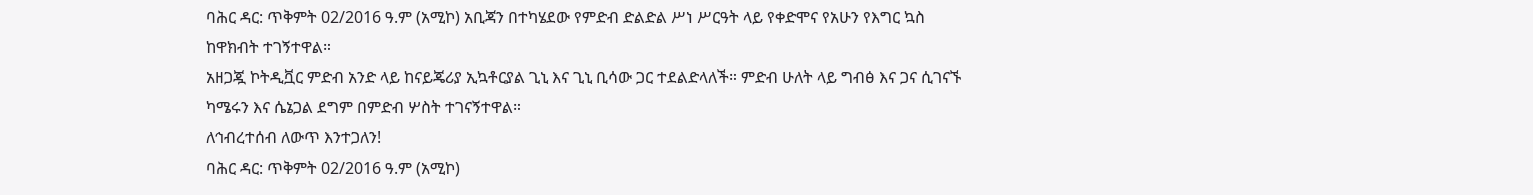ባሕር ዳር: ጥቅምት 02/2016 ዓ.ም (አሚኮ) አቢጃን በተካሄደው የምድብ ድልድል ሥነ ሥርዓት ላይ የቀድሞና የአሁን የእግር ኳስ ከዋክብት ተገኝተዋል።
አዘጋጇ ኮትዲቯር ምድብ አንድ ላይ ከናይጄሪያ ኢኳቶርያል ጊኒ እና ጊኒ ቢሳው ጋር ተደልድላለች። ምድብ ሁለት ላይ ግብፅ እና ጋና ሲገናኙ ካሜሩን እና ሴኔጋል ደግም በምድብ ሦስት ተገናኝተዋል።
ለኅብረተሰብ ለውጥ እንተጋለን!
ባሕር ዳር: ጥቅምት 02/2016 ዓ.ም (አሚኮ)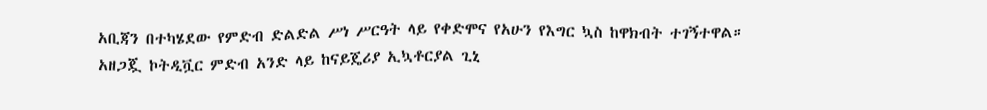አቢጃን በተካሄደው የምድብ ድልድል ሥነ ሥርዓት ላይ የቀድሞና የአሁን የእግር ኳስ ከዋክብት ተገኝተዋል።
አዘጋጇ ኮትዲቯር ምድብ አንድ ላይ ከናይጄሪያ ኢኳቶርያል ጊኒ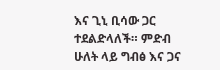እና ጊኒ ቢሳው ጋር ተደልድላለች። ምድብ ሁለት ላይ ግብፅ እና ጋና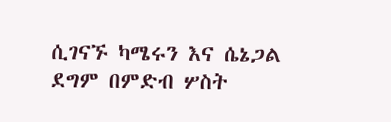ሲገናኙ ካሜሩን እና ሴኔጋል ደግም በምድብ ሦስት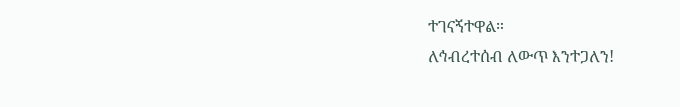ተገናኝተዋል።
ለኅብረተሰብ ለውጥ እንተጋለን!